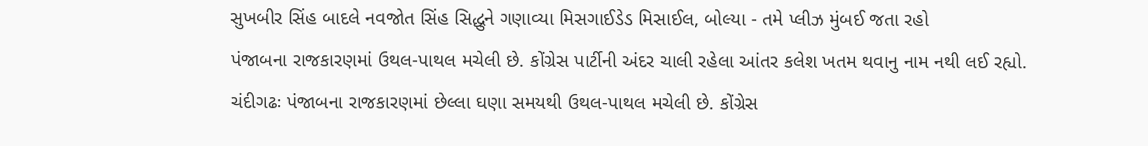સુખબીર સિંહ બાદલે નવજોત સિંહ સિદ્ધુને ગણાવ્યા મિસગાઈડેડ મિસાઈલ, બોલ્યા - તમે પ્લીઝ મુંબઈ જતા રહો
પંજાબના રાજકારણમાં ઉથલ-પાથલ મચેલી છે. કોંગ્રેસ પાર્ટીની અંદર ચાલી રહેલા આંતર કલેશ ખતમ થવાનુ નામ નથી લઈ રહ્યો.
ચંદીગઢઃ પંજાબના રાજકારણમાં છેલ્લા ઘણા સમયથી ઉથલ-પાથલ મચેલી છે. કોંગ્રેસ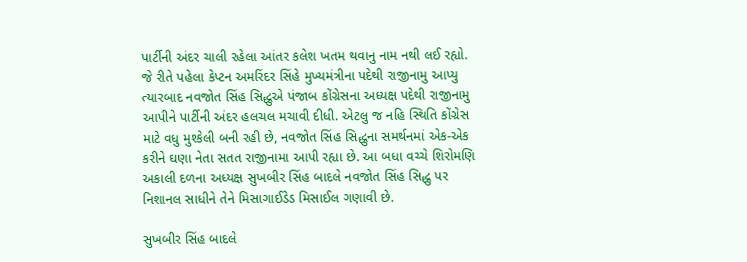પાર્ટીની અંદર ચાલી રહેલા આંતર કલેશ ખતમ થવાનુ નામ નથી લઈ રહ્યો. જે રીતે પહેલા કેપ્ટન અમરિંદર સિંહે મુખ્યમંત્રીના પદેથી રાજીનામુ આપ્યુ ત્યારબાદ નવજોત સિંહ સિદ્ધુએ પંજાબ કોંગ્રેસના અધ્યક્ષ પદેથી રાજીનામુ આપીને પાર્ટીની અંદર હલચલ મચાવી દીધી. એટલુ જ નહિ સ્થિતિ કોંગ્રેસ માટે વધુ મુશ્કેલી બની રહી છે, નવજોત સિંહ સિદ્ધુના સમર્થનમાં એક-એક કરીને ઘણા નેતા સતત રાજીનામા આપી રહ્યા છે. આ બધા વચ્ચે શિરોમણિ અકાલી દળના અધ્યક્ષ સુખબીર સિંહ બાદલે નવજોત સિંહ સિદ્ધુ પર નિશાનલ સાધીને તેને મિસાગાઈડેડ મિસાઈલ ગણાવી છે.

સુખબીર સિંહ બાદલે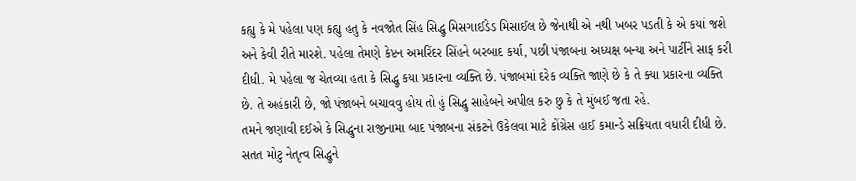કહ્યુ કે મે પહેલા પણ કહ્યુ હતુ કે નવજોત સિંહ સિદ્ધુ મિસગાઈડેડ મિસાઈલ છે જેનાથી એ નથી ખબર પડતી કે એ કયાં જશે અને કેવી રીતે મારશે. પહેલા તેમણે કેપ્ટન અમરિંદર સિંહને બરબાદ કર્યા, પછી પંજાબના અધ્યક્ષ બન્યા અને પાર્ટીને સાફ કરી દીધી. મે પહેલા જ ચેતવ્યા હતા કે સિદ્ધુ કયા પ્રકારના વ્યક્તિ છે. પંજાબમાં દરેક વ્યક્તિ જાણે છે કે તે ક્યા પ્રકારના વ્યક્તિ છે. તે અહંકારી છે, જો પંજાબને બચાવવુ હોય તો હું સિદ્ધુ સાહેબને અપીલ કરુ છુ કે તે મુંબઈ જતા રહે.
તમને જણાવી દઈએ કે સિદ્ધુના રાજીનામા બાદ પંજાબના સંકટને ઉકેલવા માટે કોંગ્રેસ હાઈ કમાન્ડે સક્રિયતા વધારી દીધી છે. સતત મોટુ નેતૃત્વ સિદ્ધુને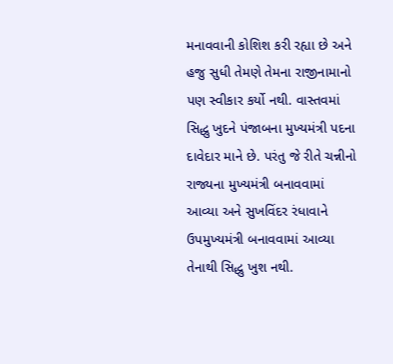મનાવવાની કોશિશ કરી રહ્યા છે અને હજુ સુધી તેમણે તેમના રાજીનામાનો પણ સ્વીકાર કર્યો નથી. વાસ્તવમાં સિદ્ધુ ખુદને પંજાબના મુખ્યમંત્રી પદના દાવેદાર માને છે. પરંતુ જે રીતે ચન્નીનો રાજ્યના મુખ્યમંત્રી બનાવવામાં આવ્યા અને સુખવિંદર રંધાવાને ઉપમુખ્યમંત્રી બનાવવામાં આવ્યા તેનાથી સિદ્ધુ ખુશ નથી.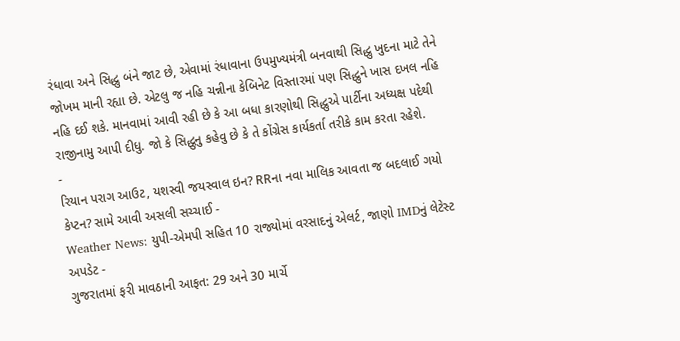રંધાવા અને સિદ્ધુ બંને જાટ છે, એવામાં રંધાવાના ઉપમુખ્યમંત્રી બનવાથી સિદ્ધુ ખુદના માટે તેને જોખમ માની રહ્યા છે. એટલુ જ નહિ ચન્નીના કેબિનેટ વિસ્તારમાં પણ સિદ્ધુને ખાસ દખલ નહિ નહિ દઈ શકે. માનવામાં આવી રહી છે કે આ બધા કારણોથી સિદ્ધુએ પાર્ટીના અધ્યક્ષ પદેથી રાજીનામુ આપી દીધુ. જો કે સિદ્ધુનુ કહેવુ છે કે તે કોંગ્રેસ કાર્યકર્તા તરીકે કામ કરતા રહેશે.
-
રિયાન પરાગ આઉટ, યશસ્વી જયસ્વાલ ઇન? RRના નવા માલિક આવતા જ બદલાઈ ગયો કેપ્ટન? સામે આવી અસલી સચ્ચાઈ -
Weather News: યુપી-એમપી સહિત 10 રાજ્યોમાં વરસાદનું એલર્ટ, જાણો IMDનું લેટેસ્ટ અપડેટ -
ગુજરાતમાં ફરી માવઠાની આફત: 29 અને 30 માર્ચે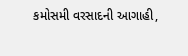કમોસમી વરસાદની આગાહી,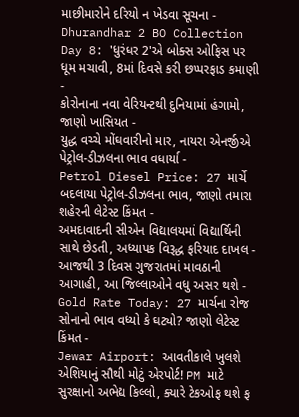માછીમારોને દરિયો ન ખેડવા સૂચના -
Dhurandhar 2 BO Collection Day 8: 'ધુરંધર 2'એ બોક્સ ઓફિસ પર ધૂમ મચાવી, 8માં દિવસે કરી છપ્પરફાડ કમાણી -
કોરોનાના નવા વેરિયન્ટથી દુનિયામાં હંગામો, જાણો ખાસિયત -
યુદ્ધ વચ્ચે મોંઘવારીનો માર, નાયરા એનર્જીએ પેટ્રોલ-ડીઝલના ભાવ વધાર્યા -
Petrol Diesel Price: 27 માર્ચે બદલાયા પેટ્રોલ-ડીઝલના ભાવ, જાણો તમારા શહેરની લેટેસ્ટ કિંમત -
અમદાવાદની સીએન વિદ્યાલયમાં વિદ્યાર્થિની સાથે છેડતી, અધ્યાપક વિરૂદ્ધ ફરિયાદ દાખલ -
આજથી 3 દિવસ ગુજરાતમાં માવઠાની આગાહી, આ જિલ્લાઓને વધુ અસર થશે -
Gold Rate Today: 27 માર્ચના રોજ સોનાનો ભાવ વધ્યો કે ઘટ્યો? જાણો લેટેસ્ટ કિંમત -
Jewar Airport: આવતીકાલે ખુલશે એશિયાનું સૌથી મોટું એરપોર્ટ! PM માટે સુરક્ષાનો અભેદ્ય કિલ્લો, ક્યારે ટેકઓફ થશે ફ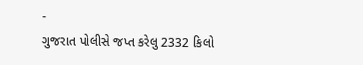-
ગુજરાત પોલીસે જપ્ત કરેલુ 2332 કિલો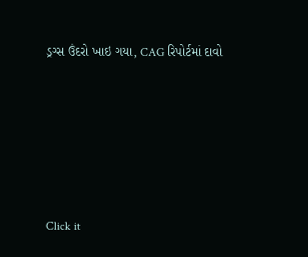ડ્રગ્સ ઉંદરો ખાઇ ગયા, CAG રિપોર્ટમાં દાવો








Click it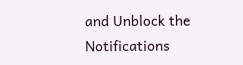and Unblock the Notifications